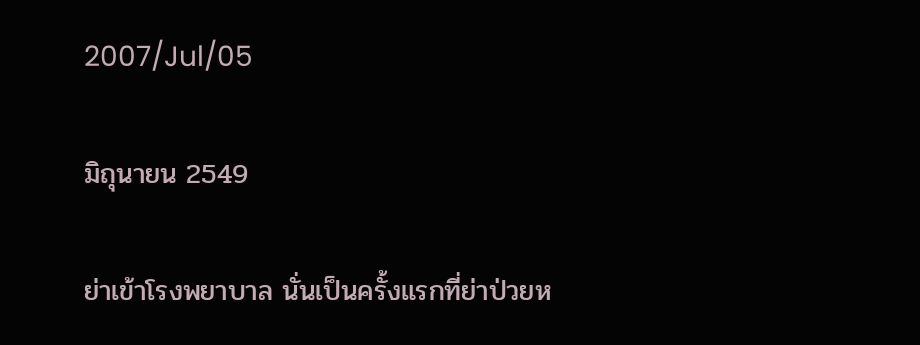2007/Jul/05

มิถุนายน 2549

ย่าเข้าโรงพยาบาล นั่นเป็นครั้งแรกที่ย่าป่วยห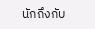นักถึงกับ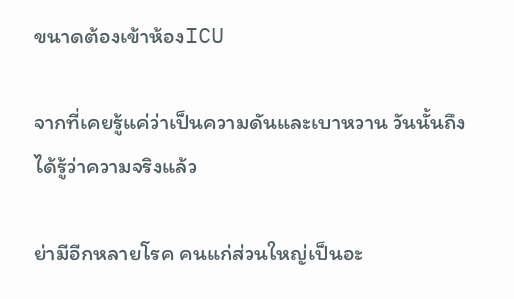ขนาดต้องเข้าห้องICU

จากที่เคยรู้แค่ว่าเป็นความดันและเบาหวาน วันนั้นถึงได้รู้ว่าความจริงแล้ว

ย่ามีอีกหลายโรค คนแก่ส่วนใหญ่เป็นอะ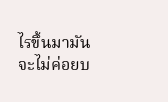ไรขึ้นมามันจะไม่ค่อยบ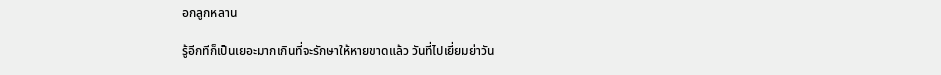อกลูกหลาน

รู้อีกทีก็เป็นเยอะมากเกินที่จะรักษาให้หายขาดแล้ว วันที่ไปเยี่ยมย่าวัน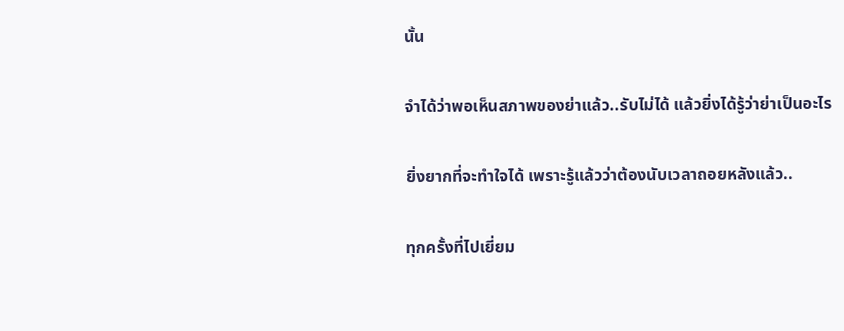นั้น

จำได้ว่าพอเห็นสภาพของย่าแล้ว..รับไม่ได้ แล้วยิ่งได้รู้ว่าย่าเป็นอะไร

ยิ่งยากที่จะทำใจได้ เพราะรู้แล้วว่าต้องนับเวลาถอยหลังแล้ว..

ทุกครั้งที่ไปเยี่ยม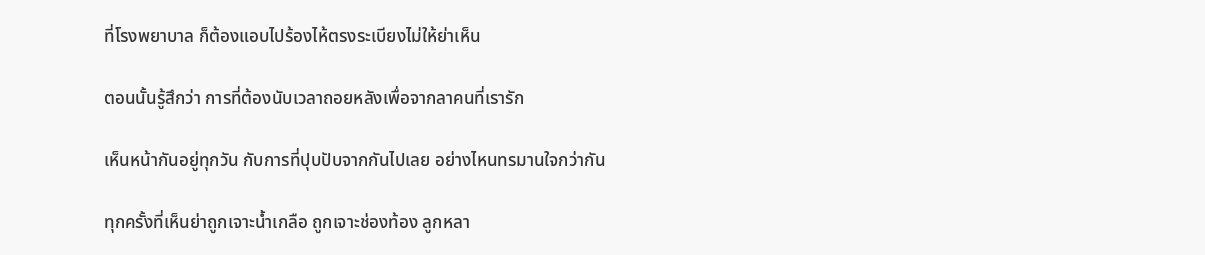ที่โรงพยาบาล ก็ต้องแอบไปร้องไห้ตรงระเบียงไม่ให้ย่าเห็น

ตอนนั้นรู้สึกว่า การที่ต้องนับเวลาถอยหลังเพื่อจากลาคนที่เรารัก

เห็นหน้ากันอยู่ทุกวัน กับการที่ปุบปับจากกันไปเลย อย่างไหนทรมานใจกว่ากัน

ทุกครั้งที่เห็นย่าถูกเจาะน้ำเกลือ ถูกเจาะช่องท้อง ลูกหลา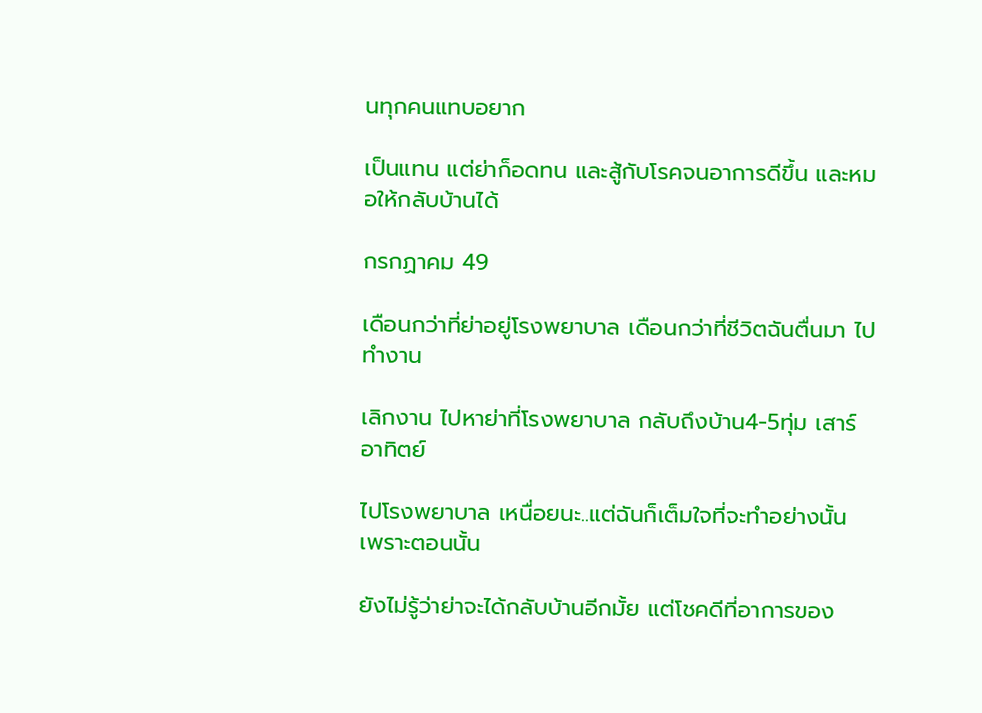นทุกคนแทบอยาก

เป็นแทน แต่ย่าก็อดทน และสู้กับโรคจนอาการดีขึ้น และหมอให้กลับบ้านได้

กรกฏาคม 49

เดือนกว่าที่ย่าอยู่โรงพยาบาล เดือนกว่าที่ชีวิตฉันตื่นมา ไปทำงาน

เลิกงาน ไปหาย่าที่โรงพยาบาล กลับถึงบ้าน4-5ทุ่ม เสาร์อาทิตย์

ไปโรงพยาบาล เหนื่อยนะ..แต่ฉันก็เต็มใจที่จะทำอย่างนั้น เพราะตอนนั้น

ยังไม่รู้ว่าย่าจะได้กลับบ้านอีกมั้ย แต่โชคดีที่อาการของ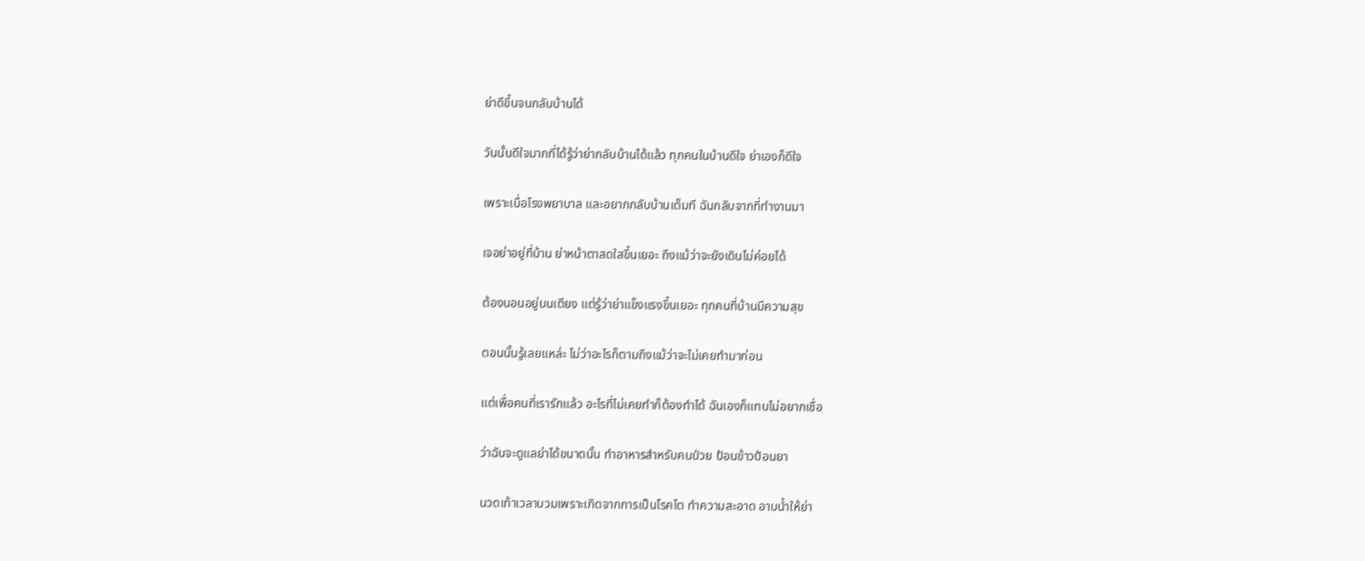ย่าดีขึ้นจนกลับบ้านได้

วันนั้นดีใจมากที่ได้รู้ว่าย่ากลับบ้านได้แล้ว ทุกคนในบ้านดีใจ ย่าเองก็ดีใจ

เพราะเบื่อโรงพยาบาล และอยากกลับบ้านเต็มที ฉันกลับจากที่ทำงานมา

เจอย่าอยู่ที่บ้าน ย่าหน้าตาสดใสขึ้นเยอะ ถึงแม้ว่าจะยังเดินไม่ค่อยได้

ต้องนอนอยู่บนเตียง แต่รู้ว่าย่าแข็งแรงขึ้นเยอะ ทุกคนที่บ้านมีความสุข

ตอนนั้นรู้เลยแหล่ะ ไม่ว่าอะไรก็ตามถึงแม้ว่าจะไม่เคยทำมาก่อน

แต่เพื่อคนที่เรารักแล้ว อะไรที่ไม่เคยทำก็ต้องทำได้ ฉันเองก็แทบไม่อยากเชื่อ

ว่าฉันจะดูแลย่าได้ขนาดนั้น ทำอาหารสำหรับคนป่วย ป้อนข้าวป้อนยา

นวดเท้าเวลาบวมเพราะเกิดจากการเป็นโรคไต ทำความสะอาด อาบน้ำให้ย่า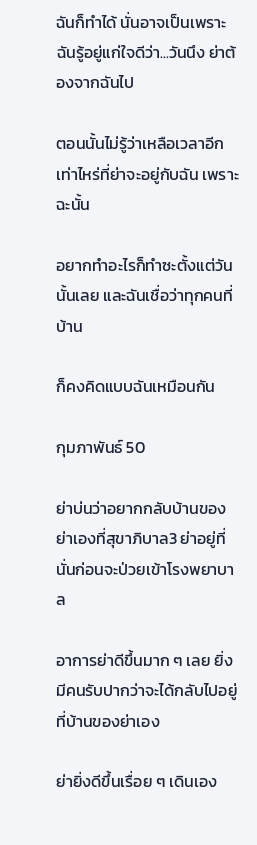ฉันก็ทำได้ นั่นอาจเป็นเพราะฉันรู้อยู่แก่ใจดีว่า...วันนึง ย่าต้องจากฉันไป

ตอนนั้นไม่รู้ว่าเหลือเวลาอีกเท่าไหร่ที่ย่าจะอยู่กับฉัน เพราะฉะนั้น

อยากทำอะไรก็ทำซะตั้งแต่วันนั้นเลย และฉันเชื่อว่าทุกคนที่บ้าน

ก็คงคิดแบบฉันเหมือนกัน

กุมภาพันธ์ 50

ย่าบ่นว่าอยากกลับบ้านของย่าเองที่สุขาภิบาล3 ย่าอยู่ที่นั่นก่อนจะป่วยเข้าโรงพยาบาล

อาการย่าดีขึ้นมาก ๆ เลย ยิ่งมีคนรับปากว่าจะได้กลับไปอยู่ที่บ้านของย่าเอง

ย่ายิ่งดีขึ้นเรื่อย ๆ เดินเอง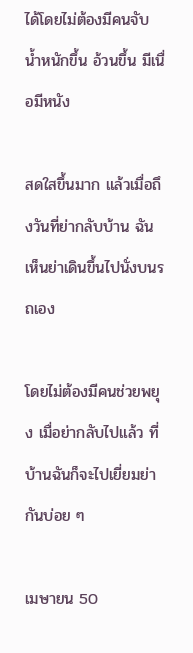ได้โดยไม่ต้องมีคนจับ น้ำหนักขึ้น อ้วนขึ้น มีเนื่อมีหนัง

สดใสขึ้นมาก แล้วเมื่อถึงวันที่ย่ากลับบ้าน ฉันเห็นย่าเดินขึ้นไปนั่งบนรถเอง

โดยไม่ต้องมีคนช่วยพยุง เมื่อย่ากลับไปแล้ว ที่บ้านฉันก็จะไปเยี่ยมย่ากันบ่อย ๆ

เมษายน 50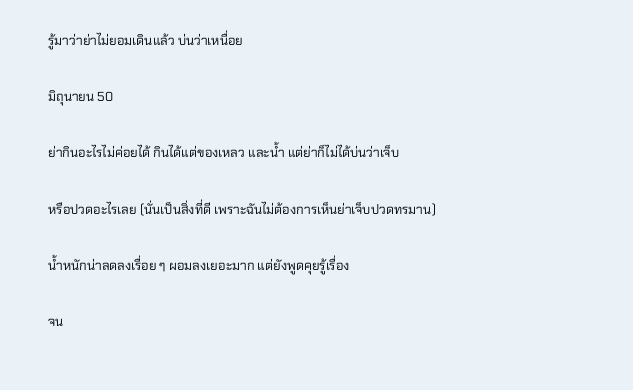รู้มาว่าย่าไม่ยอมเดินแล้ว บ่นว่าเหนื่อย

มิถุนายน 50

ย่ากินอะไรไม่ค่อยได้ กินได้แต่ของเหลว และน้ำ แต่ย่าก็ไม่ได้บ่นว่าเจ็บ

หรือปวดอะไรเลย (นั่นเป็นสิ่งที่ดี เพราะฉันไม่ต้องการเห็นย่าเจ็บปวดทรมาน)

น้ำหนักน่าลดลงเรื่อย ๆ ผอมลงเยอะมาก แต่ยังพูดคุยรู้เรื่อง

จน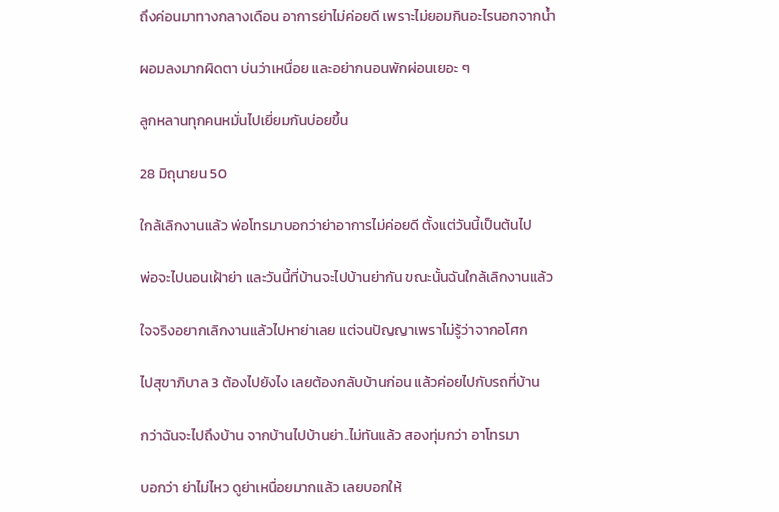ถึงค่อนมาทางกลางเดือน อาการย่าไม่ค่อยดี เพราะไม่ยอมกินอะไรนอกจากน้ำ

ผอมลงมากผิดตา บ่นว่าเหนื่อย และอย่ากนอนพักผ่อนเยอะ ๆ

ลูกหลานทุกคนหมั่นไปเยี่ยมกันบ่อยขึ้น

28 มิถุนายน 50

ใกล้เลิกงานแล้ว พ่อโทรมาบอกว่าย่าอาการไม่ค่อยดี ตั้งแต่วันนี้เป็นต้นไป

พ่อจะไปนอนเฝ้าย่า และวันนี้ที่บ้านจะไปบ้านย่ากัน ขณะนั้นฉันใกล้เลิกงานแล้ว

ใจจริงอยากเลิกงานแล้วไปหาย่าเลย แต่จนปัญญาเพราไม่รู้ว่าจากอโศก

ไปสุขาภิบาล 3 ต้องไปยังไง เลยต้องกลับบ้านก่อน แล้วค่อยไปกับรถที่บ้าน

กว่าฉันจะไปถึงบ้าน จากบ้านไปบ้านย่า..ไม่ทันแล้ว สองทุ่มกว่า อาโทรมา

บอกว่า ย่าไม่ไหว ดูย่าเหนื่อยมากแล้ว เลยบอกให้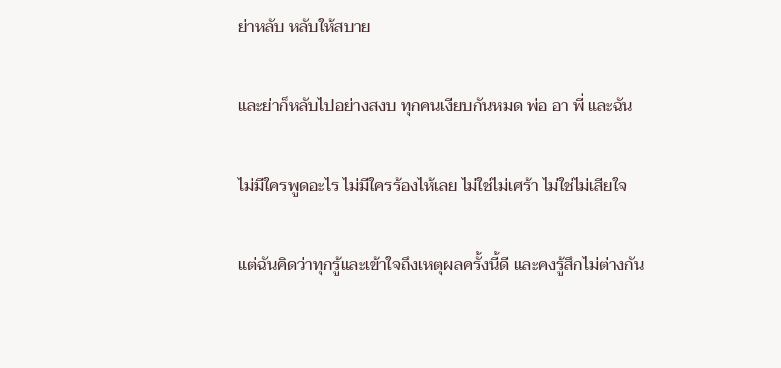ย่าหลับ หลับให้สบาย

และย่าก็หลับไปอย่างสงบ ทุกคนเงียบกันหมด พ่อ อา พี่ และฉัน

ไม่มีใครพูดอะไร ไม่มีใครร้องไห้เลย ไม่ใช่ไม่เศร้า ไม่ใช่ไม่เสียใจ

แต่ฉันคิดว่าทุกรู้และเข้าใจถึงเหตุผลครั้งนี้ดี และคงรู้สึกไม่ต่างกัน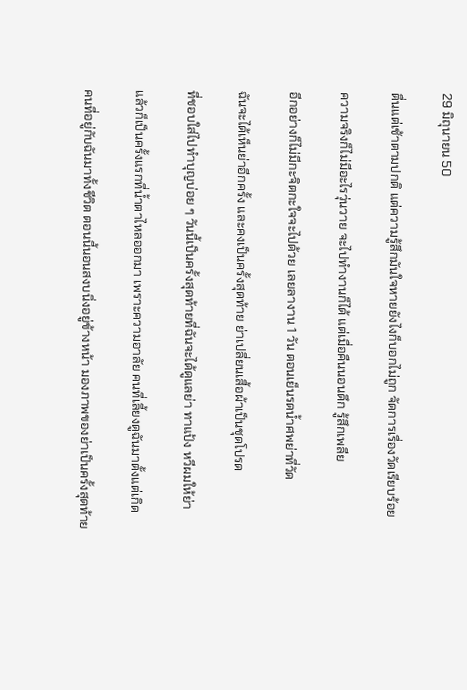29 มิถุนายน 50

ตื่นแต่เช้าตามปกติ แต่ความรู้สึกมันใจหายยังไงก็บอกไม่ถูก จัดการเรื่องวัดเรียบร้อย

ความจริงก็ไม่มีอะไรวุ่นวาย จะไปทำงานก็ได้ แต่เมื่อคืนนอนดึก รู้สึกเพลีย

อีกอย่างก็ไม่มีกะจิตกะใจจะไปด้วย เลยลางาน 1 วัน ตอนเย็นรดน้ำศพย่าที่วัด

ฉันจะได้เห็นย่าอีกครั้ง และคงเป็นครั้งสุดท้าย ย่าเปลี่ยนเสื้อผ้าเป็นชุดโปรด

ที่ชอบใส่ไปทำบุญบ่อย ๆ วันนี้เป็นครั้งสุดท้ายที่ฉันจะได้ดูแลย่า ทาแป้ง หวีผมให้ย่า

แล้วก็เป็นครั้งแรกที่น้ำตาไหลออกมา เพราะความอาลัย คนที่เลี้ยงดูฉันมาตั้งแต่เกิด

คนที่อยู่กับฉันมาทั้งชีวิต ตอนนี้นอนสงบนิ่งอยู่ข้างหน้า มองภาพของย่าเป็นครั้งสุดท้าย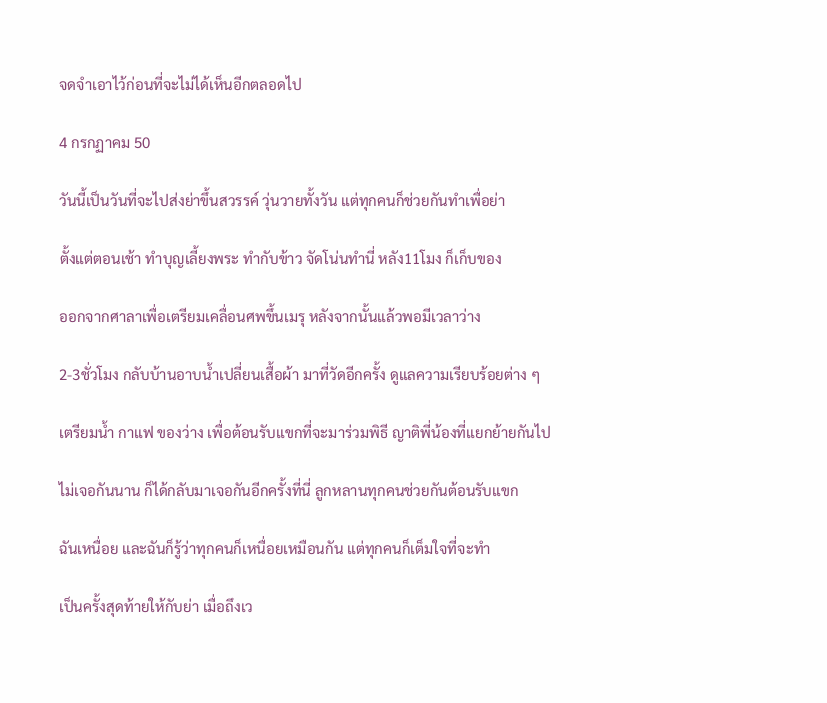จดจำเอาไว้ก่อนที่จะไม่ได้เห็นอีกตลอดไป

4 กรกฏาคม 50

วันนี้เป็นวันที่จะไปส่งย่าขึ้นสวรรค์ วุ่นวายทั้งวัน แต่ทุกคนก็ช่วยกันทำเพื่อย่า

ตั้งแต่ตอนเช้า ทำบุญเลี้ยงพระ ทำกับข้าว จัดโน่นทำนี่ หลัง11โมง ก็เก็บของ

ออกจากศาลาเพื่อเตรียมเคลื่อนศพขึ้นเมรุ หลังจากนั้นแล้วพอมีเวลาว่าง

2-3ชั่วโมง กลับบ้านอาบน้ำเปลี่ยนเสื้อผ้า มาที่วัดอีกครั้ง ดูแลความเรียบร้อยต่าง ๆ

เตรียมน้ำ กาแฟ ของว่าง เพื่อต้อนรับแขกที่จะมาร่วมพิธี ญาติพี่น้องที่แยกย้ายกันไป

ไม่เจอกันนาน ก็ได้กลับมาเจอกันอีกครั้งที่นี่ ลูกหลานทุกคนช่วยกันต้อนรับแขก

ฉันเหนื่อย และฉันก็รู้ว่าทุกคนก็เหนื่อยเหมือนกัน แต่ทุกคนก็เต็มใจที่จะทำ

เป็นครั้งสุดท้ายให้กับย่า เมื่อถึงเว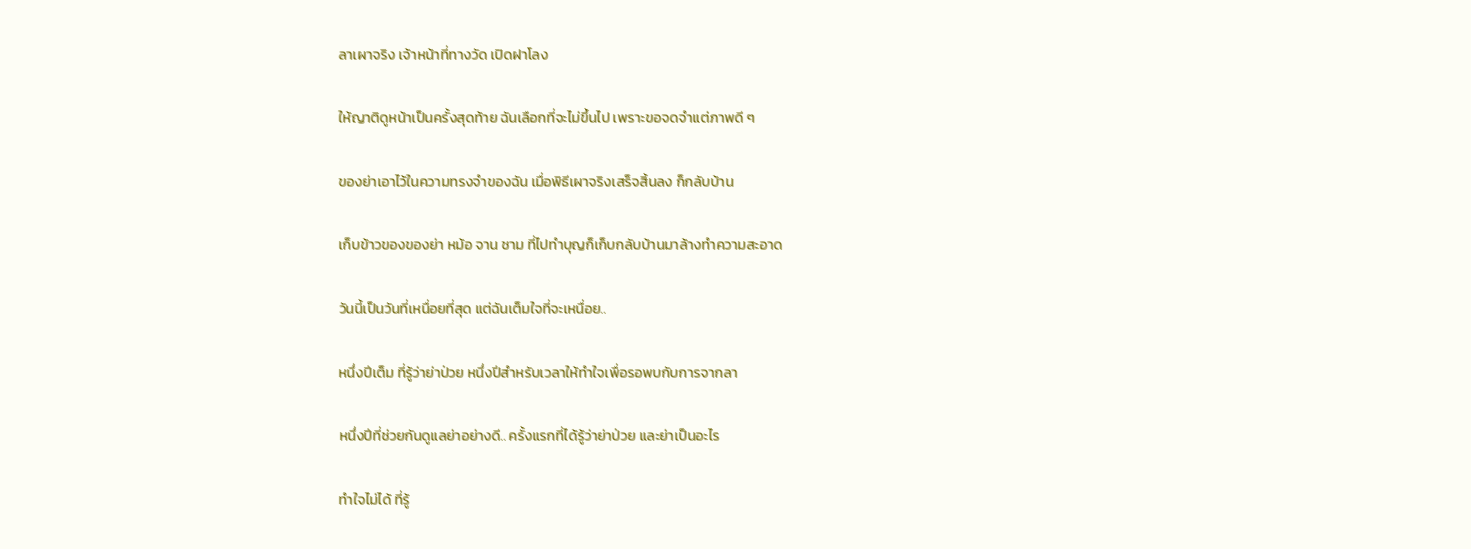ลาเผาจริง เจ้าหน้าที่ทางวัด เปิดฝาโลง

ให้ญาติดูหน้าเป็นครั้งสุดท้าย ฉันเลือกที่จะไม่ขึ้นไป เพราะขอจดจำแต่ภาพดี ๆ

ของย่าเอาไว้ในความทรงจำของฉัน เมื่อพิธีเผาจริงเสร็จสิ้นลง ก็กลับบ้าน

เก็บข้าวของของย่า หม้อ จาน ชาม ที่ไปทำบุญก็เก็บกลับบ้านมาล้างทำความสะอาด

วันนี้เป็นวันที่เหนื่อยที่สุด แต่ฉันเต็มใจที่จะเหนื่อย..

หนึ่งปีเต็ม ที่รู้ว่าย่าป่วย หนึ่งปีสำหรับเวลาให้ทำใจเพื่อรอพบกับการจากลา

หนึ่งปีที่ช่วยกันดูแลย่าอย่างดี.. ครั้งแรกที่ได้รู้ว่าย่าป่วย และย่าเป็นอะไร

ทำใจไม่ได้ ที่รู้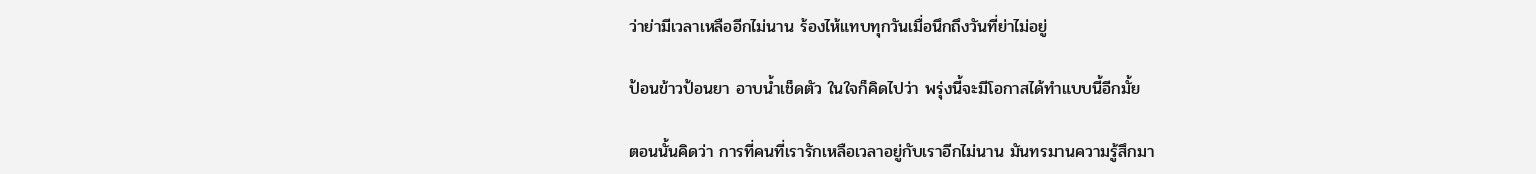ว่าย่ามีเวลาเหลืออีกไม่นาน ร้องไห้แทบทุกวันเมื่อนึกถึงวันที่ย่าไม่อยู่

ป้อนข้าวป้อนยา อาบน้ำเช็ดตัว ในใจก็คิดไปว่า พรุ่งนี้จะมีโอกาสได้ทำแบบนี้อีกมั้ย

ตอนนั้นคิดว่า การที่คนที่เรารักเหลือเวลาอยู่กับเราอีกไม่นาน มันทรมานความรู้สึกมา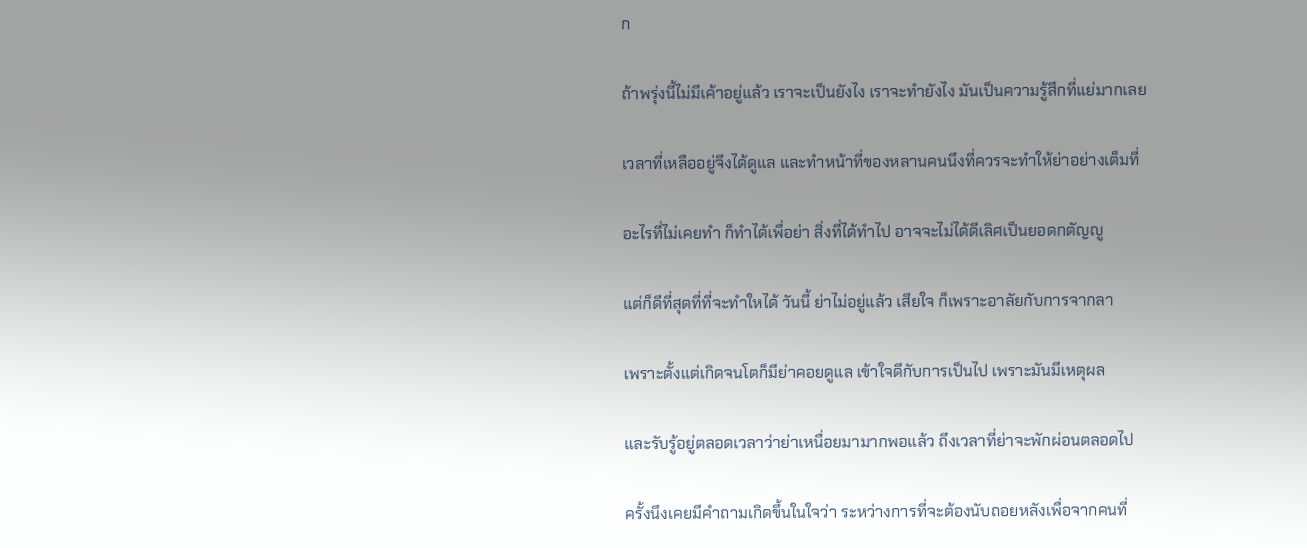ก

ถ้าพรุ่งนี้ไม่มีเค้าอยู่แล้ว เราจะเป็นยังไง เราจะทำยังไง มันเป็นความรู้สึกที่แย่มากเลย

เวลาที่เหลืออยู่จึงได้ดูแล และทำหน้าที่ของหลานคนนึงที่ควรจะทำให้ย่าอย่างเต็มที่

อะไรที่ไม่เคยทำ ก็ทำได้เพื่อย่า สิ่งที่ได้ทำไป อาจจะไม่ได้ดีเลิศเป็นยอดกตัญญู

แต่ก็ดีที่สุดที่ที่จะทำใหได้ วันนี้ ย่าไม่อยู่แล้ว เสียใจ ก็เพราะอาลัยกับการจากลา

เพราะตั้งแต่เกิดจนโตก็มีย่าคอยดูแล เข้าใจดีกับการเป็นไป เพราะมันมีเหตุผล

และรับรู้อยู่ตลอดเวลาว่าย่าเหนื่อยมามากพอแล้ว ถึงเวลาที่ย่าจะพักผ่อนตลอดไป

ครั้งนึงเคยมีคำถามเกิดขึ้นในใจว่า ระหว่างการที่จะต้องนับถอยหลังเพื่อจากคนที่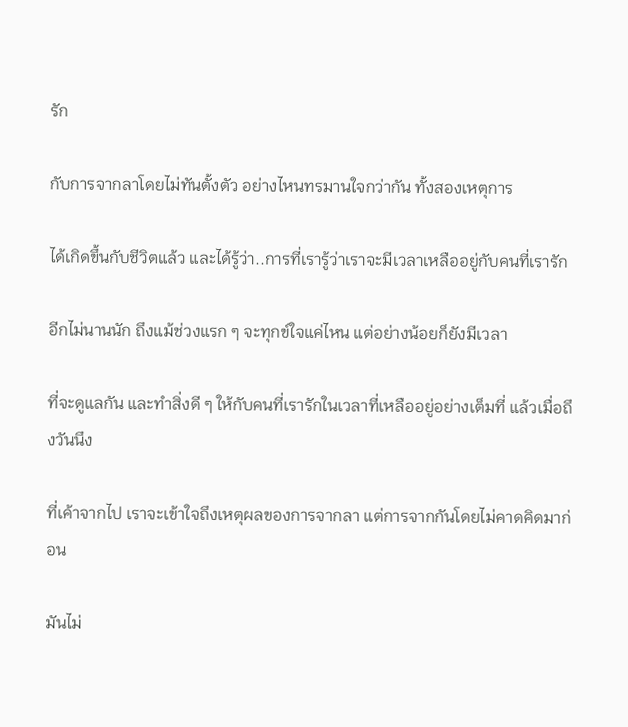รัก

กับการจากลาโดยไม่ทันตั้งตัว อย่างไหนทรมานใจกว่ากัน ทั้งสองเหตุการ

ได้เกิดขึ้นกับชีวิตแล้ว และได้รู้ว่า..การที่เรารู้ว่าเราจะมีเวลาเหลืออยู่กับคนที่เรารัก

อีกไม่นานนัก ถึงแม้ช่วงแรก ๆ จะทุกข์ใจแค่ไหน แต่อย่างน้อยก็ยังมีเวลา

ที่จะดูแลกัน และทำสิ่งดี ๆ ให้กับคนที่เรารักในเวลาที่เหลืออยู่อย่างเต็มที่ แล้วเมื่อถึงวันนึง

ที่เค้าจากไป เราจะเข้าใจถึงเหตุผลของการจากลา แต่การจากกันโดยไม่คาดคิดมาก่อน

มันไม่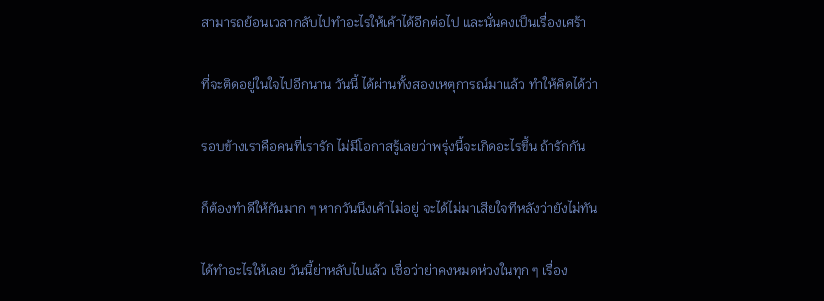สามารถย้อนเวลากลับไปทำอะไรให้เค้าได้อีกต่อไป และนั่นคงเป็นเรื่องเศร้า

ที่จะติดอยู่ในใจไปอีกนาน วันนี้ ได้ผ่านทั้งสองเหตุการณ์มาแล้ว ทำให้คิดได้ว่า

รอบข้างเราคือคนที่เรารัก ไม่มีโอกาสรู้เลยว่าพรุ่งนี้จะเกิดอะไรขึ้น ถ้ารักกัน

ก็ต้องทำดีให้กันมาก ๆ หากวันนึงเค้าไม่อยู่ จะได้ไม่มาเสียใจทีหลังว่ายังไม่ทัน

ได้ทำอะไรให้เลย วันนี้ย่าหลับไปแล้ว เชื่อว่าย่าคงหมดห่วงในทุก ๆ เรื่อง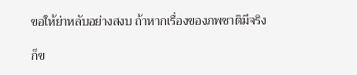ขอให้ย่าหลับอย่างสงบ ถ้าหากเรื่องของภพชาติมีจริง

ก็ข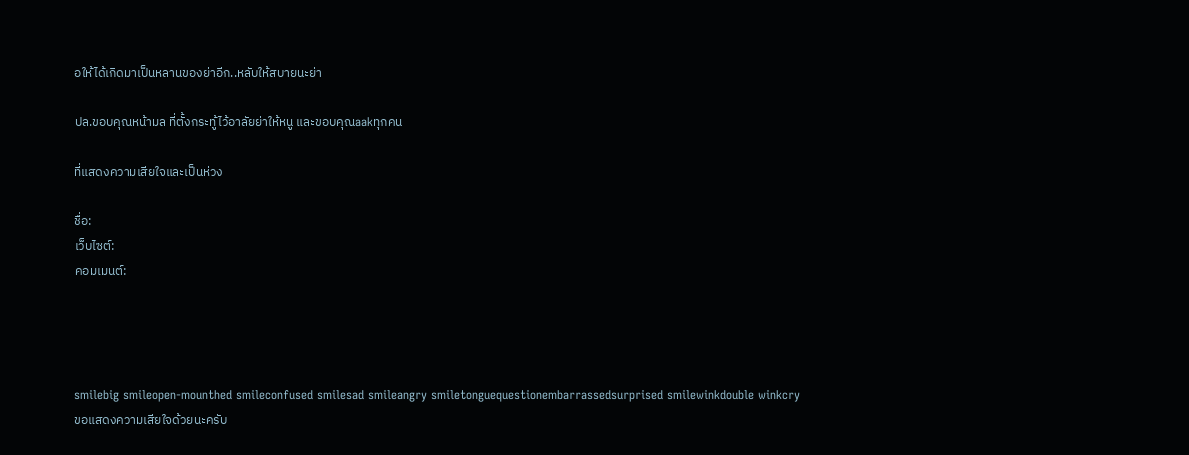อให้ได้เกิดมาเป็นหลานของย่าอีก..หลับให้สบายนะย่า

ปล.ขอบคุณหน้ามล ที่ตั้งกระทู้ไว้อาลัยย่าให้หนู และขอบคุณaakทุกคน

ที่แสดงความเสียใจและเป็นห่วง

ชื่อ:
เว็บไซต์:
คอมเมนต์:




smilebig smileopen-mounthed smileconfused smilesad smileangry smiletonguequestionembarrassedsurprised smilewinkdouble winkcry
ขอแสดงความเสียใจด้วยนะครับ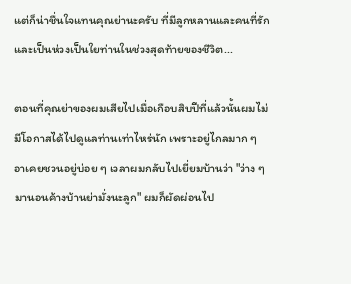แต่ก็น่าชื่นใจแทนคุณย่านะครับ ที่มีลูกหลานและคนที่รัก และเป็นห่วงเป็นใยท่านในช่วงสุดท้ายของชีวิต...

ตอนที่คุณย่าของผมเสียไปเมื่อเกือบสิบปีที่แล้วนั้นผมไม่มีโอกาสได้ไปดูแลท่านเท่าไหร่นัก เพราะอยู่ไกลมาก ๆ อาเคยชวนอยู่บ่อย ๆ เวลาผมกลับไปเยี่ยมบ้านว่า "ว่าง ๆ มานอนค้างบ้านย่ามั่งนะลูก" ผมก็ผัดผ่อนไป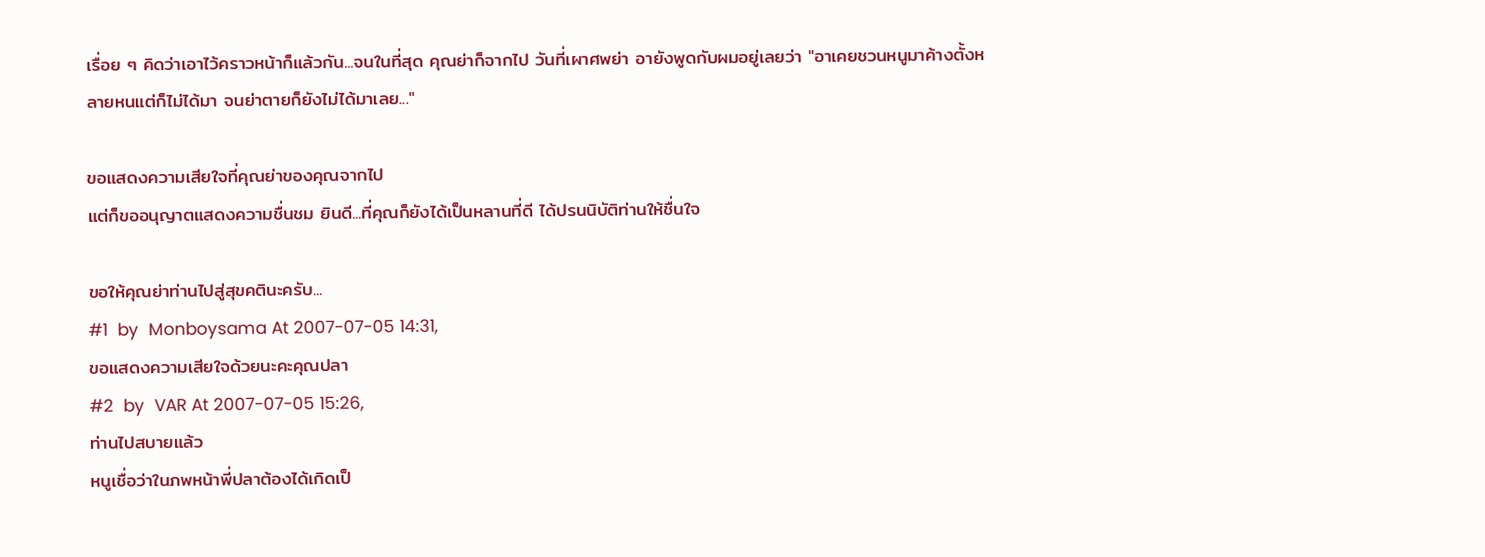เรื่อย ๆ คิดว่าเอาไว้คราวหน้าก็แล้วกัน...จนในที่สุด คุณย่าก็จากไป วันที่เผาศพย่า อายังพูดกับผมอยู่เลยว่า "อาเคยชวนหนูมาค้างตั้งหลายหนแต่ก็ไม่ได้มา จนย่าตายก็ยังไม่ได้มาเลย..."

ขอแสดงความเสียใจที่คุณย่าของคุณจากไป
แต่ก็ขออนุญาตแสดงความชื่นชม ยินดี...ที่คุณก็ยังได้เป็นหลานที่ดี ได้ปรนนิบัติท่านให้ชื่นใจ

ขอให้คุณย่าท่านไปสู่สุขคตินะครับ...
#1  by  Monboysama At 2007-07-05 14:31,
ขอแสดงความเสียใจด้วยนะคะคุณปลา
#2  by  VAR At 2007-07-05 15:26,
ท่านไปสบายแล้ว
หนูเชื่อว่าในภพหน้าพี่ปลาต้องได้เกิดเป็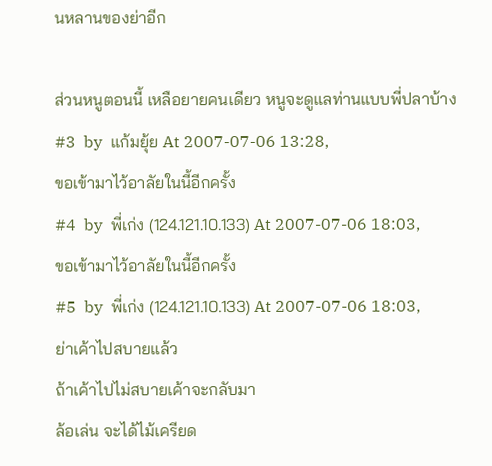นหลานของย่าอีก

ส่วนหนูตอนนี้ เหลือยายคนเดียว หนูจะดูแลท่านแบบพี่ปลาบ้าง
#3  by  แก้มยุ้ย At 2007-07-06 13:28,
ขอเข้ามาไว้อาลัยในนี้อีกครั้ง
#4  by  พี่เก่ง (124.121.10.133) At 2007-07-06 18:03,
ขอเข้ามาไว้อาลัยในนี้อีกครั้ง
#5  by  พี่เก่ง (124.121.10.133) At 2007-07-06 18:03,
ย่าเค้าไปสบายแล้ว
ถ้าเค้าไปไม่สบายเค้าจะกลับมา
ล้อเล่น จะได้ไม้เครียด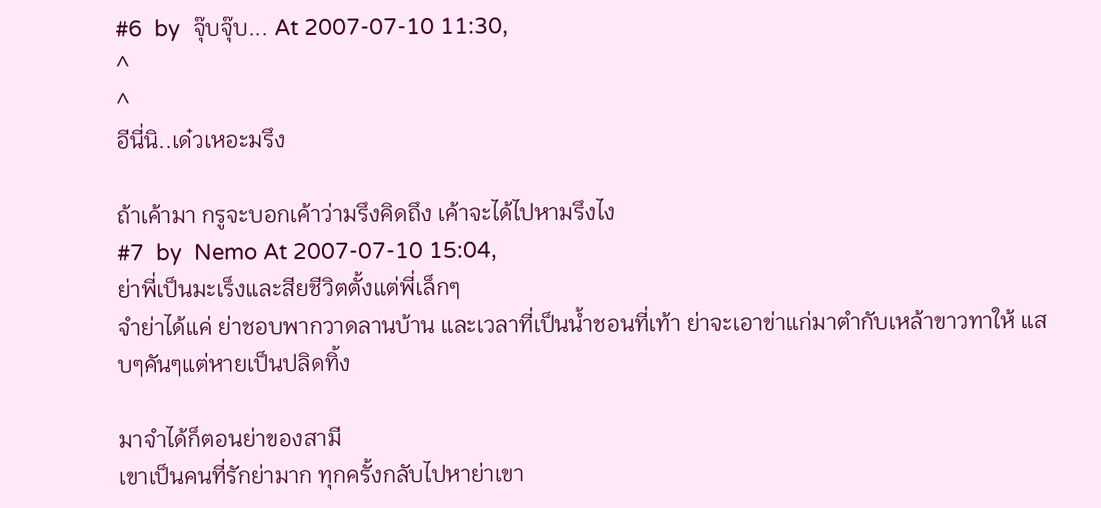#6  by  จุ๊บจุ๊บ... At 2007-07-10 11:30,
^
^
อีนี่นิ..เด๋วเหอะมรึง

ถ้าเค้ามา กรูจะบอกเค้าว่ามรึงคิดถึง เค้าจะได้ไปหามรึงไง
#7  by  Nemo At 2007-07-10 15:04,
ย่าพี่เป็นมะเร็งและสียชีวิตตั้งแต่พี่เล็กๆ
จำย่าได้แค่ ย่าชอบพากวาดลานบ้าน และเวลาที่เป็นน้ำชอนที่เท้า ย่าจะเอาข่าแก่มาตำกับเหล้าขาวทาให้ แสบๆคันๆแต่หายเป็นปลิดทิ้ง

มาจำได้ก็ตอนย่าของสามี
เขาเป็นคนที่รักย่ามาก ทุกครั้งกลับไปหาย่าเขา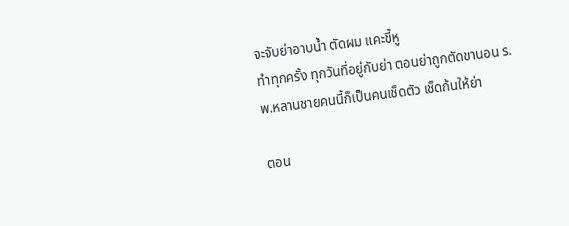จะจับย่าอาบน้ำ ตัดผม แคะขี้หู
ทำทุกครั้ง ทุกวันที่อยู่กับย่า ตอนย่าถูกตัดขานอน ร.พ.หลานชายคนนี้ก็เป็นคนเช็ดตัว เช็ดก้นให้ย่า

ตอน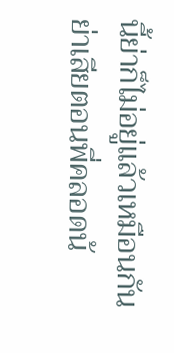นี้ย่าก็ไม่อยู่แล้วเหมือนกัน ย่าเสียตอนพี่คลอดน้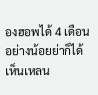องฮอพได้ 4 เดือน
อย่างน้อยย่าก็ได้เห็นเหลน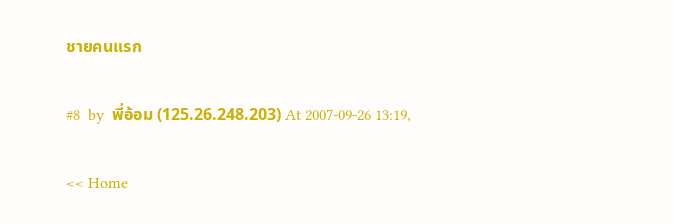ชายคนแรก

#8  by  พี่อ้อม (125.26.248.203) At 2007-09-26 13:19,

<< Home